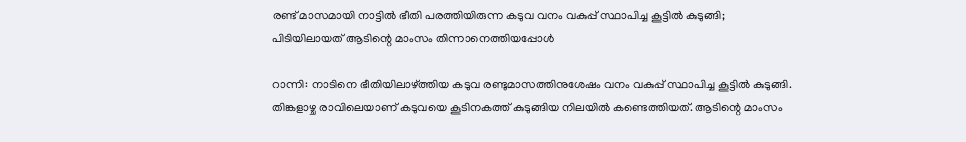രണ്ട് മാസമായി നാട്ടില്‍ ഭീതി പരത്തിയിരുന്ന കടുവ വനം വകുപ്പ് സ്ഥാപിച്ച കൂട്ടില്‍ കുടുങ്ങി; പിടിയിലായത് ആടിന്റെ മാംസം തിന്നാനെത്തിയപ്പോള്‍

റാന്നി: നാടിനെ ഭീതിയിലാഴ്ത്തിയ കടുവ രണ്ടുമാസത്തിനുശേഷം വനം വകുപ്പ് സ്ഥാപിച്ച കൂട്ടില്‍ കുടുങ്ങി. തിങ്കളാഴ്ച രാവിലെയാണ് കടുവയെ കൂടിനകത്ത് കുടുങ്ങിയ നിലയില്‍ കണ്ടെത്തിയത്. ആടിന്റെ മാംസം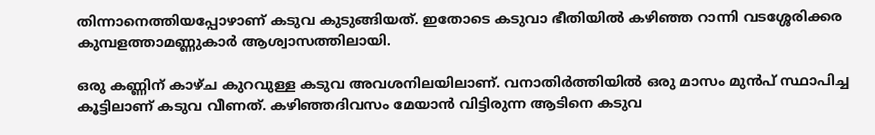തിന്നാനെത്തിയപ്പോഴാണ് കടുവ കുടുങ്ങിയത്. ഇതോടെ കടുവാ ഭീതിയില്‍ കഴിഞ്ഞ റാന്നി വടശ്ശേരിക്കര കുമ്പളത്താമണ്ണുകാര്‍ ആശ്വാസത്തിലായി.

ഒരു കണ്ണിന് കാഴ്ച കുറവുള്ള കടുവ അവശനിലയിലാണ്. വനാതിര്‍ത്തിയില്‍ ഒരു മാസം മുന്‍പ് സ്ഥാപിച്ച കൂട്ടിലാണ് കടുവ വീണത്. കഴിഞ്ഞദിവസം മേയാന്‍ വിട്ടിരുന്ന ആടിനെ കടുവ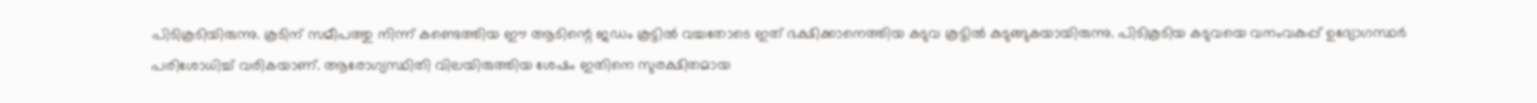പിടികൂടിയിരുന്നു. കൂടിന് സമീപത്തു നിന്ന് കണ്ടെത്തിയ ഈ ആടിന്റെ ജഡം കൂട്ടില്‍ വച്ചതോടെ ഇത് ഭക്ഷിക്കാനെത്തിയ കടുവ കൂട്ടില്‍ കുടുങ്ങുകയായിരുന്നു. പിടികൂടിയ കടുവയെ വനംവകുപ്പ് ഉദ്യോഗസ്ഥര്‍ പരിശോധിച്ച് വരികയാണ്. ആരോഗ്യസ്ഥിതി വിലയിരുത്തിയ ശേഷം ഇതിനെ സുരക്ഷിതമായ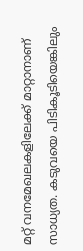മറ്റ് വനമേഖലകളിലേക്ക് മാറ്റാനാണ് സാധ്യത. കടുവയെ പിടികൂടിയെങ്കിലും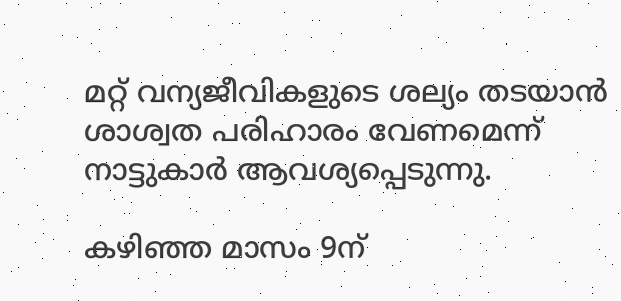മറ്റ് വന്യജീവികളുടെ ശല്യം തടയാന്‍ ശാശ്വത പരിഹാരം വേണമെന്ന് നാട്ടുകാര്‍ ആവശ്യപ്പെടുന്നു.

കഴിഞ്ഞ മാസം 9ന്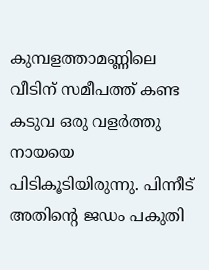കുമ്പളത്താമണ്ണിലെ വീടിന് സമീപത്ത് കണ്ട കടുവ ഒരു വളര്‍ത്തു നായയെ പിടികൂടിയിരുന്നു. പിന്നീട് അതിന്റെ ജഡം പകുതി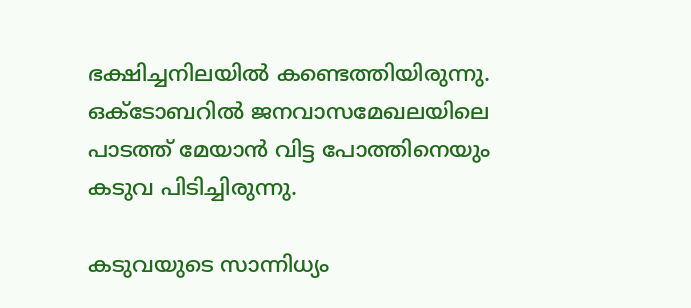ഭക്ഷിച്ചനിലയില്‍ കണ്ടെത്തിയിരുന്നു. ഒക്ടോബറില്‍ ജനവാസമേഖലയിലെ പാടത്ത് മേയാന്‍ വിട്ട പോത്തിനെയും കടുവ പിടിച്ചിരുന്നു.

കടുവയുടെ സാന്നിധ്യം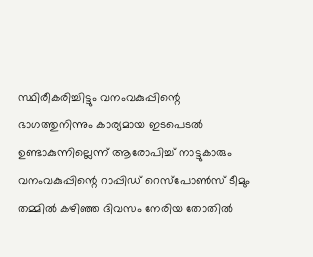സ്ഥിരീകരിച്ചിട്ടും വനംവകുപ്പിന്റെ ഭാഗത്തുനിന്നും കാര്യമായ ഇടപെടല്‍ ഉണ്ടാകുന്നില്ലെന്ന് ആരോപിച്ച് നാട്ടുകാരും വനംവകുപ്പിന്റെ റാപ്പിഡ് റെസ്പോണ്‍സ് ടീമും തമ്മില്‍ കഴിഞ്ഞ ദിവസം നേരിയ തോതില്‍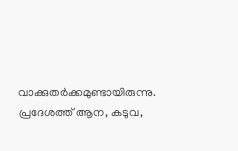വാക്കുതര്‍ക്കമുണ്ടായിരുന്നു. പ്രദേശത്ത് ആന, കടുവ,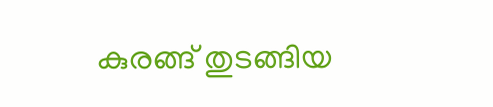കുരങ്ങ് തുടങ്ങിയ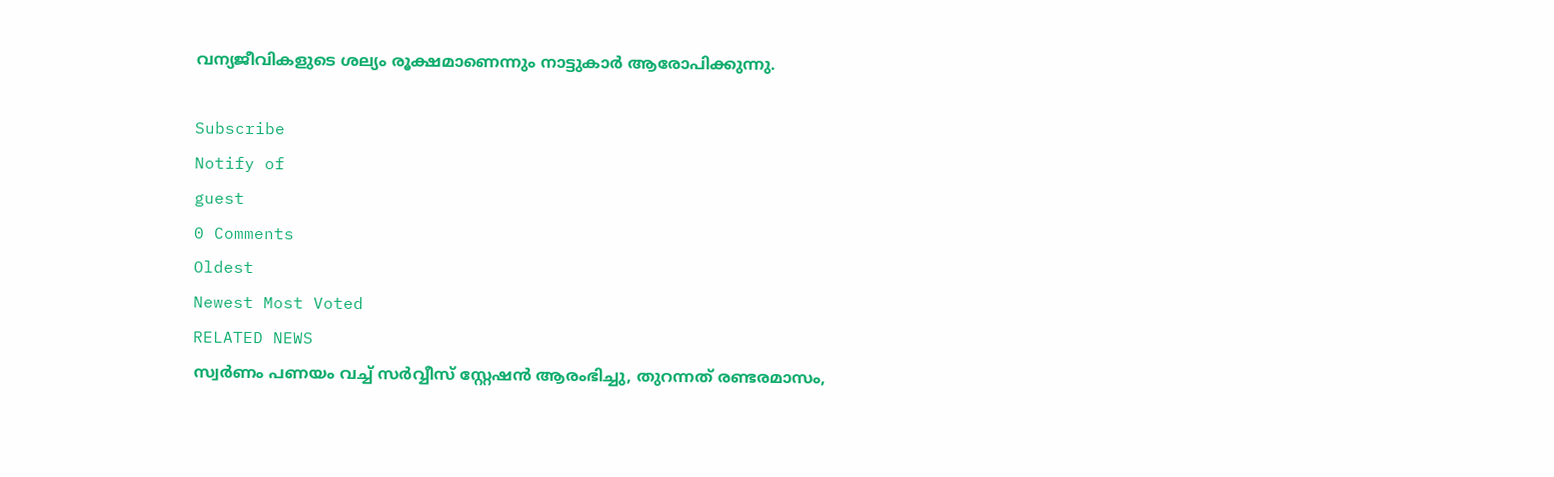വന്യജീവികളുടെ ശല്യം രൂക്ഷമാണെന്നും നാട്ടുകാര്‍ ആരോപിക്കുന്നു.

Subscribe
Notify of
guest
0 Comments
Oldest
Newest Most Voted
RELATED NEWS
സ്വര്‍ണം പണയം വച്ച് സര്‍വ്വീസ് സ്റ്റേഷന്‍ ആരംഭിച്ചു, തുറന്നത് രണ്ടരമാസം,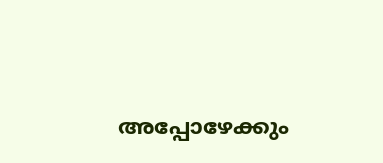അപ്പോഴേക്കും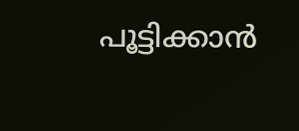പൂട്ടിക്കാന്‍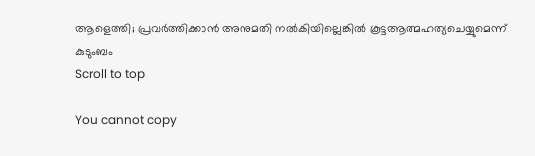ആളെത്തി; പ്രവര്‍ത്തിക്കാന്‍ അനുമതി നല്‍കിയില്ലെങ്കില്‍ കൂട്ടആത്മഹത്യചെയ്യുമെന്ന് കുടുംബം
Scroll to top

You cannot copy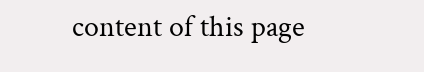content of this page